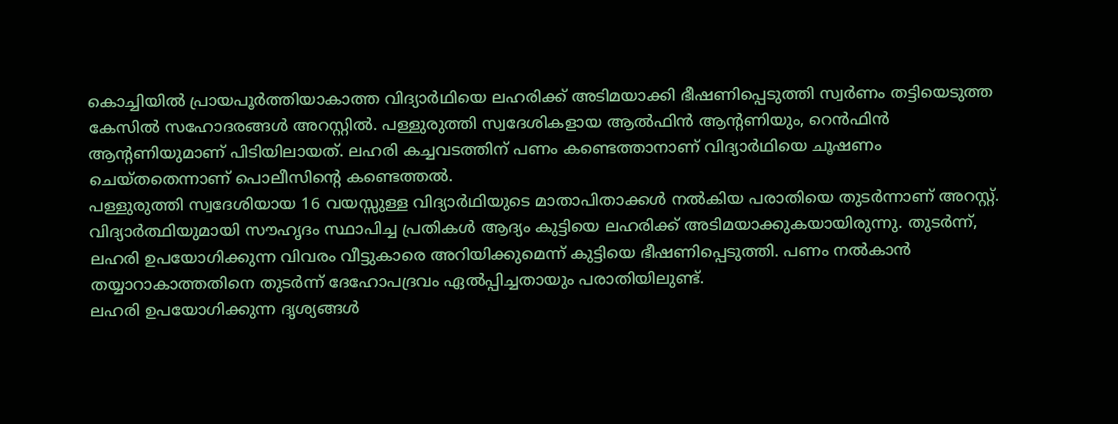കൊച്ചിയിൽ പ്രായപൂർത്തിയാകാത്ത വിദ്യാർഥിയെ ലഹരിക്ക് അടിമയാക്കി ഭീഷണിപ്പെടുത്തി സ്വർണം തട്ടിയെടുത്ത കേസിൽ സഹോദരങ്ങൾ അറസ്റ്റിൽ. പള്ളുരുത്തി സ്വദേശികളായ ആൽഫിൻ ആന്റണിയും, റെൻഫിൻ ആന്റണിയുമാണ് പിടിയിലായത്. ലഹരി കച്ചവടത്തിന് പണം കണ്ടെത്താനാണ് വിദ്യാർഥിയെ ചൂഷണം ചെയ്തതെന്നാണ് പൊലീസിന്റെ കണ്ടെത്തൽ.
പള്ളുരുത്തി സ്വദേശിയായ 16 വയസ്സുള്ള വിദ്യാർഥിയുടെ മാതാപിതാക്കൾ നൽകിയ പരാതിയെ തുടർന്നാണ് അറസ്റ്റ്. വിദ്യാർത്ഥിയുമായി സൗഹൃദം സ്ഥാപിച്ച പ്രതികൾ ആദ്യം കുട്ടിയെ ലഹരിക്ക് അടിമയാക്കുകയായിരുന്നു. തുടർന്ന്, ലഹരി ഉപയോഗിക്കുന്ന വിവരം വീട്ടുകാരെ അറിയിക്കുമെന്ന് കുട്ടിയെ ഭീഷണിപ്പെടുത്തി. പണം നൽകാൻ തയ്യാറാകാത്തതിനെ തുടർന്ന് ദേഹോപദ്രവം ഏൽപ്പിച്ചതായും പരാതിയിലുണ്ട്.
ലഹരി ഉപയോഗിക്കുന്ന ദൃശ്യങ്ങൾ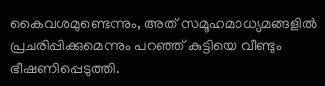കൈവശമുണ്ടെന്നും, അത് സമൂഹമാധ്യമങ്ങളിൽ പ്രചരിപ്പിക്കുമെന്നും പറഞ്ഞ് കുട്ടിയെ വീണ്ടും ഭീഷണിപ്പെടുത്തി.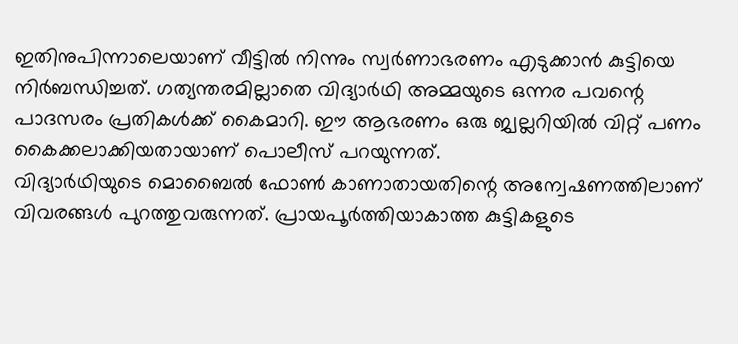ഇതിനുപിന്നാലെയാണ് വീട്ടിൽ നിന്നും സ്വർണാഭരണം എടുക്കാൻ കുട്ടിയെ നിർബന്ധിച്ചത്. ഗത്യന്തരമില്ലാതെ വിദ്യാർഥി അമ്മയുടെ ഒന്നര പവന്റെ പാദസരം പ്രതികൾക്ക് കൈമാറി. ഈ ആഭരണം ഒരു ജ്വല്ലറിയിൽ വിറ്റ് പണം കൈക്കലാക്കിയതായാണ് പൊലീസ് പറയുന്നത്.
വിദ്യാർഥിയുടെ മൊബൈൽ ഫോൺ കാണാതായതിന്റെ അന്വേഷണത്തിലാണ് വിവരങ്ങൾ പുറത്തുവരുന്നത്. പ്രായപൂർത്തിയാകാത്ത കുട്ടികളുടെ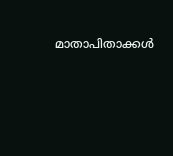മാതാപിതാക്കൾ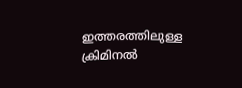ഇത്തരത്തിലുള്ള ക്രിമിനൽ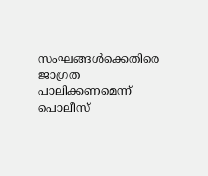സംഘങ്ങൾക്കെതിരെ ജാഗ്രത പാലിക്കണമെന്ന് പൊലീസ്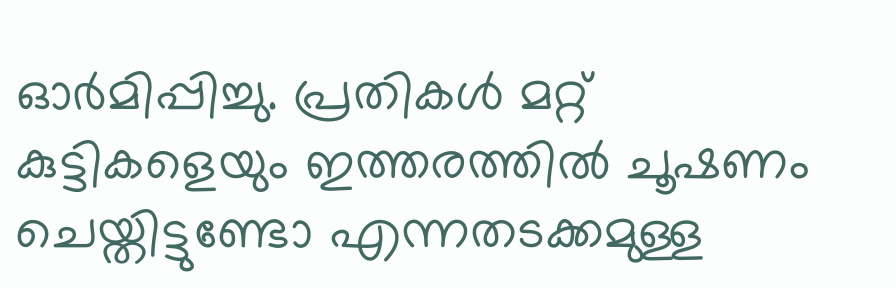ഓർമിപ്പിച്ചു. പ്രതികൾ മറ്റ് കുട്ടികളെയും ഇത്തരത്തിൽ ചൂഷണം ചെയ്തിട്ടുണ്ടോ എന്നതടക്കമുള്ള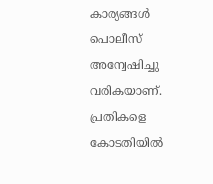കാര്യങ്ങൾ പൊലീസ് അന്വേഷിച്ചു വരികയാണ്. പ്രതികളെ കോടതിയിൽ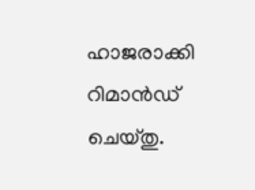ഹാജരാക്കി റിമാൻഡ് ചെയ്തു.